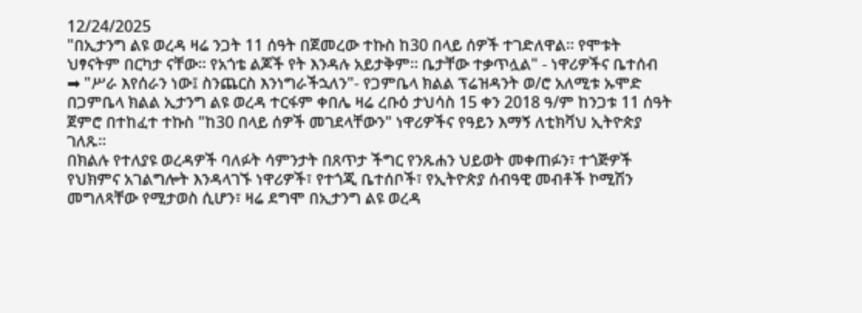12/24/2025
"በኢታንግ ልዩ ወረዳ ዛሬ ንጋት 11 ሰዓት በጀመረው ተኩስ ከ30 በላይ ሰዎች ተገድለዋል። የሞቱት ህፃናትም በርካታ ናቸው። የአጎቴ ልጆች የት እንዳሉ አይታቅም። ቤታቸው ተቃጥሏል" - ነዋሪዎችና ቤተሰብ
➡ "ሥራ እየሰራን ነው፤ ስንጨርስ እንነግራችኋለን"- የጋምቤላ ክልል ፕሬዝዳንት ወ/ሮ አለሚቱ ኡሞድ
በጋምቤላ ክልል ኢታንግ ልዩ ወረዳ ተርፋም ቀበሌ ዛሬ ረቡዕ ታህሳስ 15 ቀን 2018 ዓ/ም ከንጋቱ 11 ሰዓት ጀምሮ በተከፈተ ተኩስ "ከ30 በላይ ሰዎች መገደላቸውን" ነዋሪዎችና የዓይን እማኝ ለቲክቫህ ኢትዮጵያ ገለጹ።
በክልሉ የተለያዩ ወረዳዎች ባለፉት ሳምንታት በጸጥታ ችግር የንጹሐን ህይወት መቀጠፉን፣ ተጎጅዎች የህክምና አገልግሎት እንዳላገኙ ነዋሪዎች፣ የተጎጂ ቤተሰቦች፣ የኢትዮጵያ ሰብዓዊ መብቶች ኮሚሽን መግለጻቸው የሚታወስ ሲሆን፣ ዛሬ ደግሞ በኢታንግ ልዩ ወረዳ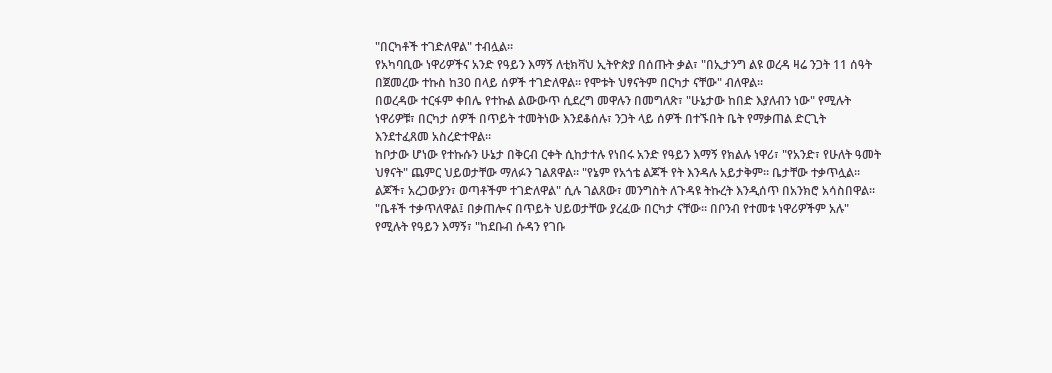"በርካቶች ተገድለዋል" ተብሏል።
የአካባቢው ነዋሪዎችና አንድ የዓይን እማኝ ለቲክቫህ ኢትዮጵያ በሰጡት ቃል፣ "በኢታንግ ልዩ ወረዳ ዛሬ ንጋት 11 ሰዓት በጀመረው ተኩስ ከ30 በላይ ሰዎች ተገድለዋል። የሞቱት ህፃናትም በርካታ ናቸው" ብለዋል።
በወረዳው ተርፋም ቀበሌ የተኩል ልውውጥ ሲደረግ መዋሉን በመግለጽ፣ "ሁኔታው ከበድ እያለብን ነው" የሚሉት ነዋሪዎቹ፣ በርካታ ሰዎች በጥይት ተመትነው እንደቆሰሉ፣ ንጋት ላይ ሰዎች በተኙበት ቤት የማቃጠል ድርጊት እንደተፈጸመ አስረድተዋል።
ከቦታው ሆነው የተኩሱን ሁኔታ በቅርብ ርቀት ሲከታተሉ የነበሩ አንድ የዓይን እማኝ የክልሉ ነዋሪ፣ "የአንድ፣ የሁለት ዓመት ህፃናት" ጨምር ህይወታቸው ማለፉን ገልጸዋል። "የኔም የአጎቴ ልጆች የት እንዳሉ አይታቅም። ቤታቸው ተቃጥሏል። ልጆች፣ አረጋውያን፣ ወጣቶችም ተገድለዋል" ሲሉ ገልጸው፣ መንግስት ለጉዳዩ ትኩረት እንዲሰጥ በአንክሮ አሳስበዋል።
"ቤቶች ተቃጥለዋል፤ በቃጠሎና በጥይት ህይወታቸው ያረፈው በርካታ ናቸው። በቦንብ የተመቱ ነዋሪዎችም አሉ" የሚሉት የዓይን እማኝ፣ "ከደቡብ ሱዳን የገቡ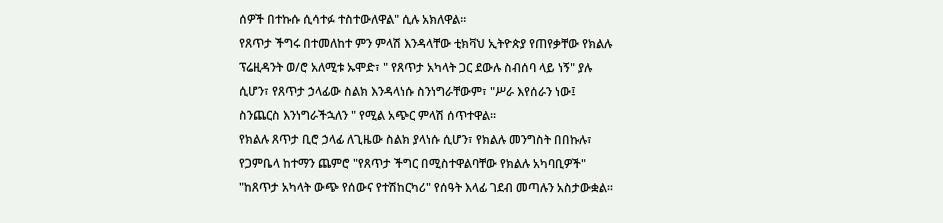ሰዎች በተኩሱ ሲሳተፉ ተስተውለዋል" ሲሉ አክለዋል።
የጸጥታ ችግሩ በተመለከተ ምን ምላሽ እንዳላቸው ቲክቫህ ኢትዮጵያ የጠየቃቸው የክልሉ ፕሬዚዳንት ወ/ሮ አለሚቱ ኡሞድ፣ " የጸጥታ አካላት ጋር ደውሉ ስብሰባ ላይ ነኝ" ያሉ ሲሆን፣ የጸጥታ ኃላፊው ስልክ እንዳላነሱ ስንነግራቸውም፣ "ሥራ እየሰራን ነው፤ ስንጨርስ እንነግራችኋለን " የሚል አጭር ምላሽ ሰጥተዋል።
የክልሉ ጸጥታ ቢሮ ኃላፊ ለጊዜው ስልክ ያላነሱ ሲሆን፣ የክልሉ መንግስት በበኩሉ፣ የጋምቤላ ከተማን ጨምሮ "የጸጥታ ችግር በሚስተዋልባቸው የክልሉ አካባቢዎች" "ከጸጥታ አካላት ውጭ የሰውና የተሽከርካሪ" የሰዓት እላፊ ገደብ መጣሉን አስታውቋል።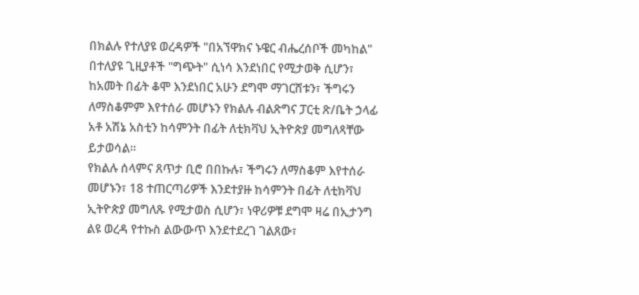በክልሉ የተለያዩ ወረዳዎች "በአኘዋክና ኑዌር ብሔረሰቦች መካከል" በተለያዩ ጊዚያቶች "ግጭት" ሲነሳ እንደነበር የሚታወቅ ሲሆን፣ ከአመት በፊት ቆሞ እንደነበር አሁን ደግሞ ማገርሸቱን፣ ችግሩን ለማስቆምም እየተሰራ መሆኑን የክልሉ ብልጽግና ፓርቲ ጽ/ቤት ኃላፊ አቶ አሽኔ አስቲን ከሳምንት በፊት ለቲክቫህ ኢትዮጵያ መግለጻቸው ይታወሳል።
የክልሉ ሰላምና ጸጥታ ቢሮ በበኩሉ፣ ችግሩን ለማስቆም እየተሰራ መሆኑን፣ 18 ተጠርጣሪዎች እንደተያዙ ከሳምንት በፊት ለቲክቫህ ኢትዮጵያ መግለጹ የሚታወስ ሲሆን፣ ነዋሪዎቹ ደግሞ ዛሬ በኢታንግ ልዩ ወረዳ የተኩስ ልውውጥ እንደተደረገ ገልጸው፣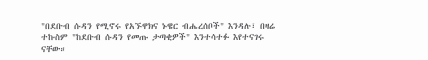"በደቡብ ሱዳን የሚኖሩ የአኙዋክና ኑዌር ብሔረሰቦች" እንዳሉ፣ በዛሬ ተኩስም "ከደቡብ ሱዳን የመጡ ታጣቂዎች" እንተሳተፉ እየተናገሩ ናቸው።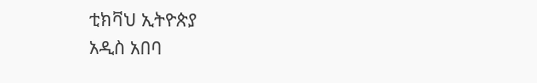ቲክቫህ ኢትዮጵያ
አዲስ አበባ